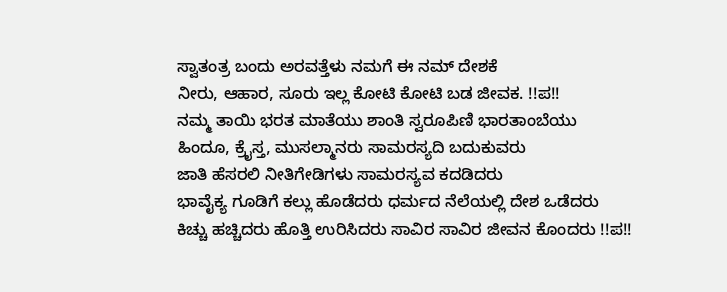ಸ್ವಾತಂತ್ರ ಬಂದು ಅರವತ್ತೆಳು ನಮಗೆ ಈ ನಮ್ ದೇಶಕೆ
ನೀರು, ಆಹಾರ, ಸೂರು ಇಲ್ಲ ಕೋಟಿ ಕೋಟಿ ಬಡ ಜೀವಕ. !!ಪ!!
ನಮ್ಮ ತಾಯಿ ಭರತ ಮಾತೆಯು ಶಾಂತಿ ಸ್ವರೂಪಿಣಿ ಭಾರತಾಂಬೆಯು
ಹಿಂದೂ, ಕ್ರೈಸ್ತ, ಮುಸಲ್ಮಾನರು ಸಾಮರಸ್ಯದಿ ಬದುಕುವರು
ಜಾತಿ ಹೆಸರಲಿ ನೀತಿಗೇಡಿಗಳು ಸಾಮರಸ್ಯವ ಕದಡಿದರು
ಭಾವೈಕ್ಯ ಗೂಡಿಗೆ ಕಲ್ಲು ಹೊಡೆದರು ಧರ್ಮದ ನೆಲೆಯಲ್ಲಿ ದೇಶ ಒಡೆದರು
ಕಿಚ್ಚು ಹಚ್ಚಿದರು ಹೊತ್ತಿ ಉರಿಸಿದರು ಸಾವಿರ ಸಾವಿರ ಜೀವನ ಕೊಂದರು !!ಪ!!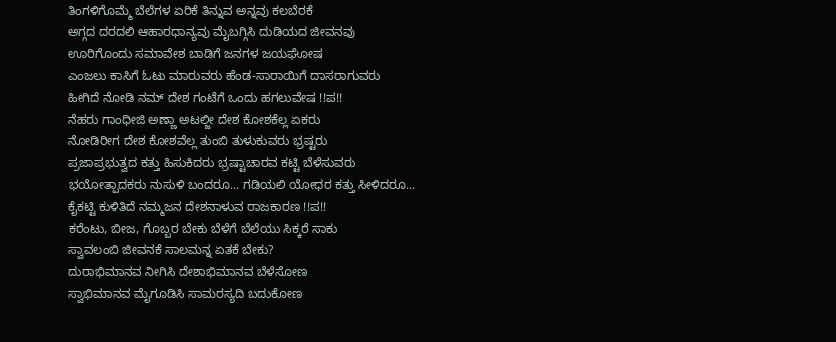ತಿಂಗಳಿಗೊಮ್ಮೆ ಬೆಲೆಗಳ ಏರಿಕೆ ತಿನ್ನುವ ಅನ್ನವು ಕಲಬೆರಕೆ
ಅಗ್ಗದ ದರದಲಿ ಆಹಾರಧಾನ್ಯವು ಮೈಬಗ್ಗಿಸಿ ದುಡಿಯದ ಜೀವನವು
ಊರಿಗೊಂದು ಸಮಾವೇಶ ಬಾಡಿಗೆ ಜನಗಳ ಜಯಘೋಷ
ಎಂಜಲು ಕಾಸಿಗೆ ಓಟು ಮಾರುವರು ಹೆಂಡ-ಸಾರಾಯಿಗೆ ದಾಸರಾಗುವರು
ಹೀಗಿದೆ ನೋಡಿ ನಮ್ ದೇಶ ಗಂಟೆಗೆ ಒಂದು ಹಗಲುವೇಷ !!ಪ!!
ನೆಹರು ಗಾಂಧೀಜಿ ಅಣ್ಣಾ ಅಟಲ್ಜೀ ದೇಶ ಕೋಶಕೆಲ್ಲ ಏಕರು
ನೋಡಿರೀಗ ದೇಶ ಕೋಶವೆಲ್ಲ ತುಂಬಿ ತುಳುಕುವರು ಭ್ರಷ್ಟರು
ಪ್ರಜಾಪ್ರಭುತ್ವದ ಕತ್ತು ಹಿಸುಕಿದರು ಭ್ರಷ್ಟಾಚಾರವ ಕಟ್ಟಿ ಬೆಳೆಸುವರು
ಭಯೋತ್ಪಾದಕರು ನುಸುಳಿ ಬಂದರೂ... ಗಡಿಯಲಿ ಯೋಧರ ಕತ್ತು ಸೀಳಿದರೂ...
ಕೈಕಟ್ಟಿ ಕುಳಿತಿದೆ ನಮ್ಮಜನ ದೇಶನಾಳುವ ರಾಜಕಾರಣ !!ಪ!!
ಕರೆಂಟು, ಬೀಜ, ಗೊಬ್ಬರ ಬೇಕು ಬೆಳೆಗೆ ಬೆಲೆಯು ಸಿಕ್ಕರೆ ಸಾಕು
ಸ್ವಾವಲಂಬಿ ಜೀವನಕೆ ಸಾಲಮನ್ನ ಏತಕೆ ಬೇಕು?
ದುರಾಭಿಮಾನವ ನೀಗಿಸಿ ದೇಶಾಭಿಮಾನವ ಬೆಳೆಸೋಣ
ಸ್ವಾಭಿಮಾನವ ಮೈಗೂಡಿಸಿ ಸಾಮರಸ್ಯದಿ ಬದುಕೋಣ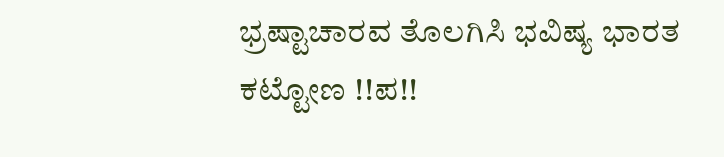ಭ್ರಷ್ಟಾಚಾರವ ತೊಲಗಿಸಿ ಭವಿಷ್ಯ ಭಾರತ ಕಟ್ಟೋಣ !!ಪ!!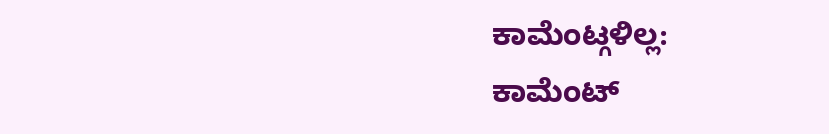ಕಾಮೆಂಟ್ಗಳಿಲ್ಲ:
ಕಾಮೆಂಟ್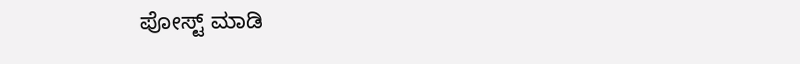ಪೋಸ್ಟ್ ಮಾಡಿ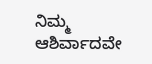ನಿಮ್ಮ ಆಶಿರ್ವಾದವೇ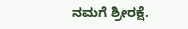ನಮಗೆ ಶ್ರೀರಕ್ಷೆ.